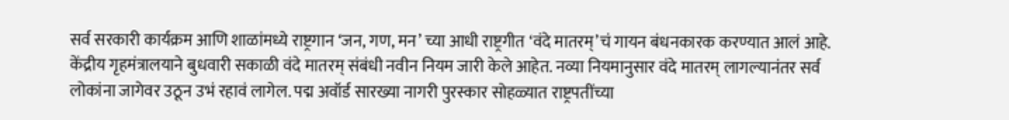सर्व सरकारी कार्यक्रम आणि शाळांमध्ये राष्ट्रगान ‘जन, गण, मन’ च्या आधी राष्ट्रगीत ‘वंदे मातरम्’चं गायन बंधनकारक करण्यात आलं आहे. केंद्रीय गृहमंत्रालयाने बुधवारी सकाळी वंदे मातरम् संबंधी नवीन नियम जारी केले आहेत. नव्या नियमानुसार वंदे मातरम् लागल्यानंतर सर्व लोकांना जागेवर उठून उभं रहावं लागेल. पद्म अवॉर्ड सारख्या नागरी पुरस्कार सोहळ्यात राष्ट्रपतींच्या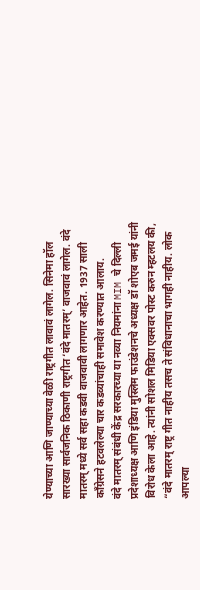येण्याच्या आणि जाण्याच्या वेळी राष्ट्रगीत लावावं लागेल. सिनेमा हॉल सारख्या सार्वजनिक ठिकाणी राष्ट्रगीत ‘वंदे मातरम्’ वाजवावं लागेल. वंदे मातरम् मध्ये सर्व सहा कडवी वाजवावी लागणार आहेत. 1937 साली काँग्रेसने हटवलेल्या चार कडव्यांचाही समावेश करण्यात आलाय.
वंदे मातरम् संबंधी केंद्र सरकारच्या या नव्या नियमांना MIM चे दिल्ली प्रदेशाध्यक्ष आणि इंडिया मुस्लिम फाउंडेशनचे अध्यक्ष डॉ शोएब जमई यांनी विरोध केला आहे. त्यांनी सोशल मिडिया एक्सवर पोस्ट करुन म्हटलय की, “वंदे मातरम् राष्ट्र गीत नाहीय तसच ते संविधानाचा भागही नाहीय. लोक आपल्या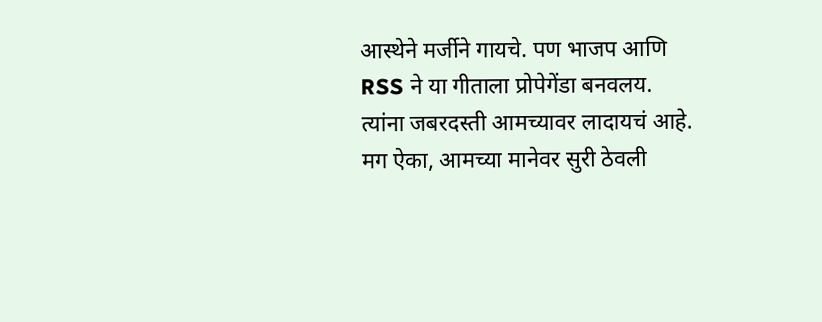आस्थेने मर्जीने गायचे. पण भाजप आणि RSS ने या गीताला प्रोपेगेंडा बनवलय. त्यांना जबरदस्ती आमच्यावर लादायचं आहे. मग ऐका, आमच्या मानेवर सुरी ठेवली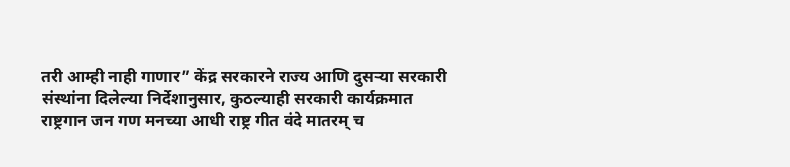तरी आम्ही नाही गाणार” केंद्र सरकारने राज्य आणि दुसऱ्या सरकारी संस्थांना दिलेल्या निर्देशानुसार, कुठल्याही सरकारी कार्यक्रमात राष्ट्रगान जन गण मनच्या आधी राष्ट्र गीत वंदे मातरम् च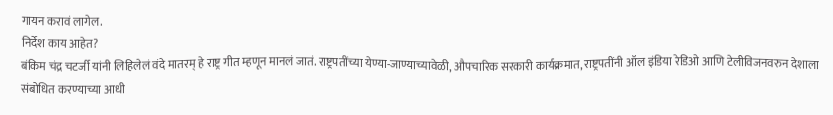गायन करावं लागेल.
निर्देश काय आहेत?
बंकिम चंद्र चटर्जी यांनी लिहिलेलं वंदे मातरम् हे राष्ट्र गीत म्हणून मानलं जातं. राष्ट्रपतींच्या येण्या-जाण्याच्यावेळी, औपचारिक सरकारी कार्यक्रमात, राष्ट्रपतींनी ऑल इंडिया रेडिओ आणि टेलीविजनवरुन देशाला संबोधित करण्याच्या आधी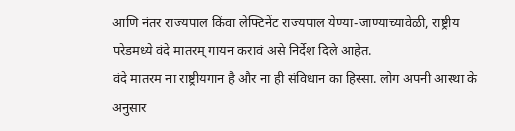आणि नंतर राज्यपाल किंवा लेफ्टिनेंट राज्यपाल येण्या-जाण्याच्यावेळी, राष्ट्रीय परेडमध्ये वंदे मातरम् गायन करावं असे निर्देश दिले आहेत.
वंदे मातरम ना राष्ट्रीयगान है और ना ही संविधान का हिस्सा. लोग अपनी आस्था के अनुसार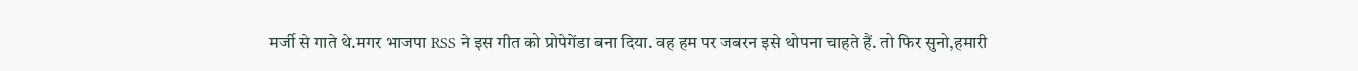मर्जी से गाते थे.मगर भाजपा RSS ने इस गीत को प्रोपेगेंडा बना दिया. वह हम पर जबरन इसे थोपना चाहते हैं. तो फिर सुनो,हमारी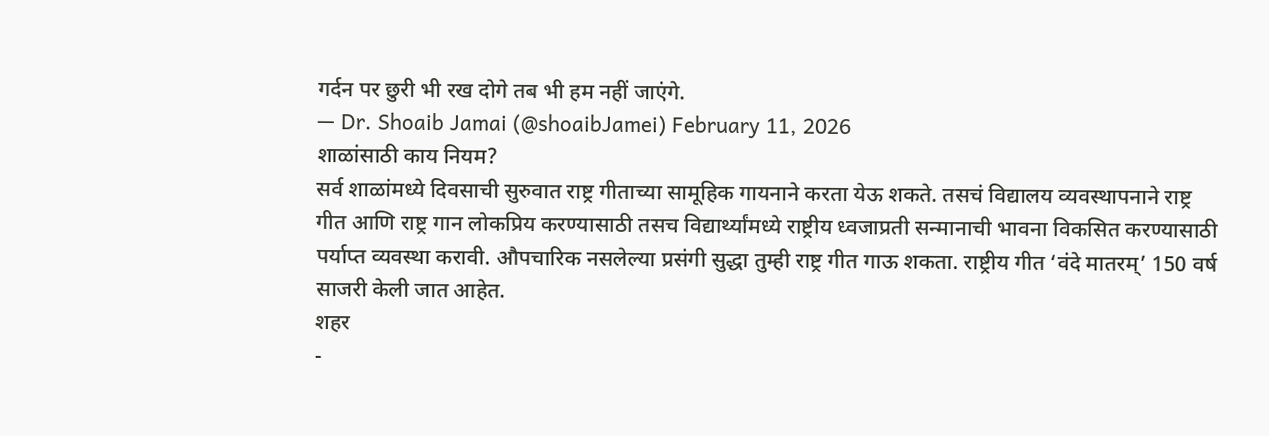गर्दन पर छुरी भी रख दोगे तब भी हम नहीं जाएंगे.
— Dr. Shoaib Jamai (@shoaibJamei) February 11, 2026
शाळांसाठी काय नियम?
सर्व शाळांमध्ये दिवसाची सुरुवात राष्ट्र गीताच्या सामूहिक गायनाने करता येऊ शकते. तसचं विद्यालय व्यवस्थापनाने राष्ट्र गीत आणि राष्ट्र गान लोकप्रिय करण्यासाठी तसच विद्यार्थ्यांमध्ये राष्ट्रीय ध्वजाप्रती सन्मानाची भावना विकसित करण्यासाठी पर्याप्त व्यवस्था करावी. औपचारिक नसलेल्या प्रसंगी सुद्धा तुम्ही राष्ट्र गीत गाऊ शकता. राष्ट्रीय गीत ‘वंदे मातरम्’ 150 वर्ष साजरी केली जात आहेत.
शहर
-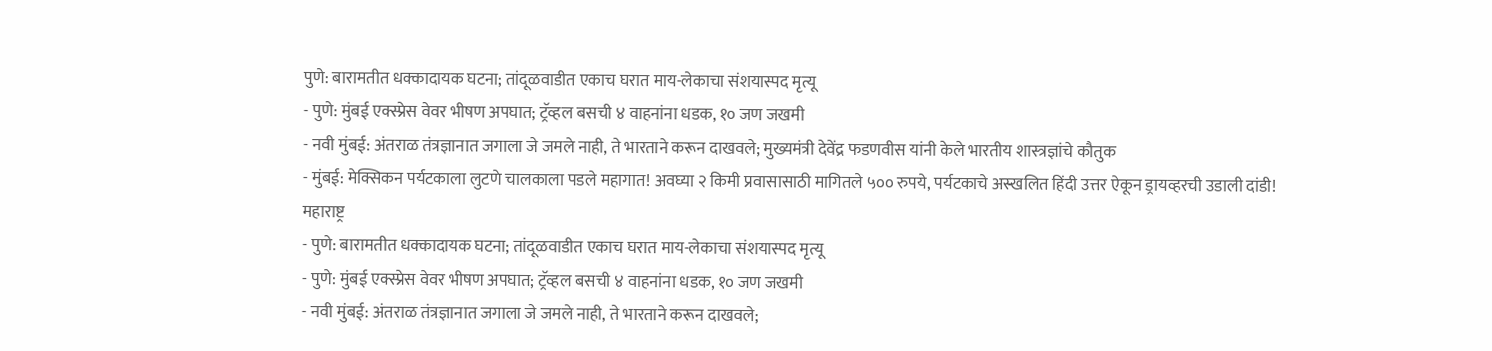पुणे: बारामतीत धक्कादायक घटना; तांदूळवाडीत एकाच घरात माय-लेकाचा संशयास्पद मृत्यू
- पुणे: मुंबई एक्स्प्रेस वेवर भीषण अपघात; ट्रॅव्हल बसची ४ वाहनांना धडक, १० जण जखमी
- नवी मुंबई: अंतराळ तंत्रज्ञानात जगाला जे जमले नाही, ते भारताने करून दाखवले; मुख्यमंत्री देवेंद्र फडणवीस यांनी केले भारतीय शास्त्रज्ञांचे कौतुक
- मुंबई: मेक्सिकन पर्यटकाला लुटणे चालकाला पडले महागात! अवघ्या २ किमी प्रवासासाठी मागितले ५०० रुपये, पर्यटकाचे अस्खलित हिंदी उत्तर ऐकून ड्रायव्हरची उडाली दांडी!
महाराष्ट्र
- पुणे: बारामतीत धक्कादायक घटना; तांदूळवाडीत एकाच घरात माय-लेकाचा संशयास्पद मृत्यू
- पुणे: मुंबई एक्स्प्रेस वेवर भीषण अपघात; ट्रॅव्हल बसची ४ वाहनांना धडक, १० जण जखमी
- नवी मुंबई: अंतराळ तंत्रज्ञानात जगाला जे जमले नाही, ते भारताने करून दाखवले;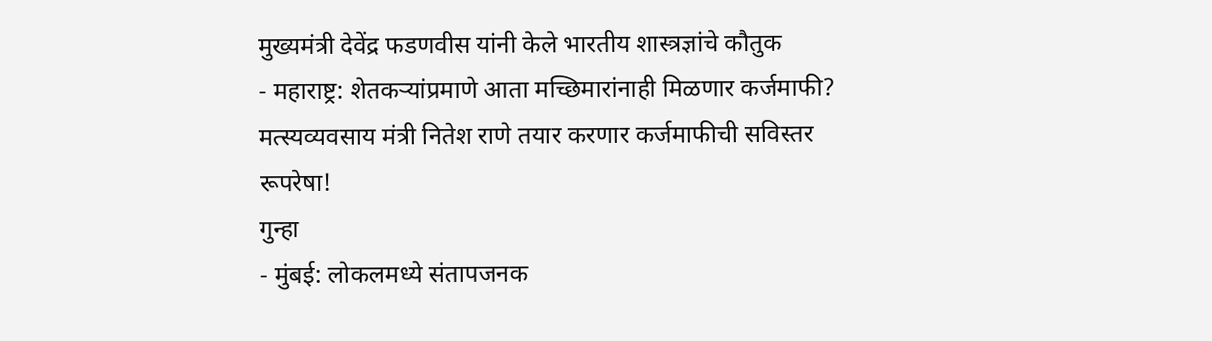मुख्यमंत्री देवेंद्र फडणवीस यांनी केले भारतीय शास्त्रज्ञांचे कौतुक
- महाराष्ट्र: शेतकऱ्यांप्रमाणे आता मच्छिमारांनाही मिळणार कर्जमाफी? मत्स्यव्यवसाय मंत्री नितेश राणे तयार करणार कर्जमाफीची सविस्तर रूपरेषा!
गुन्हा
- मुंबई: लोकलमध्ये संतापजनक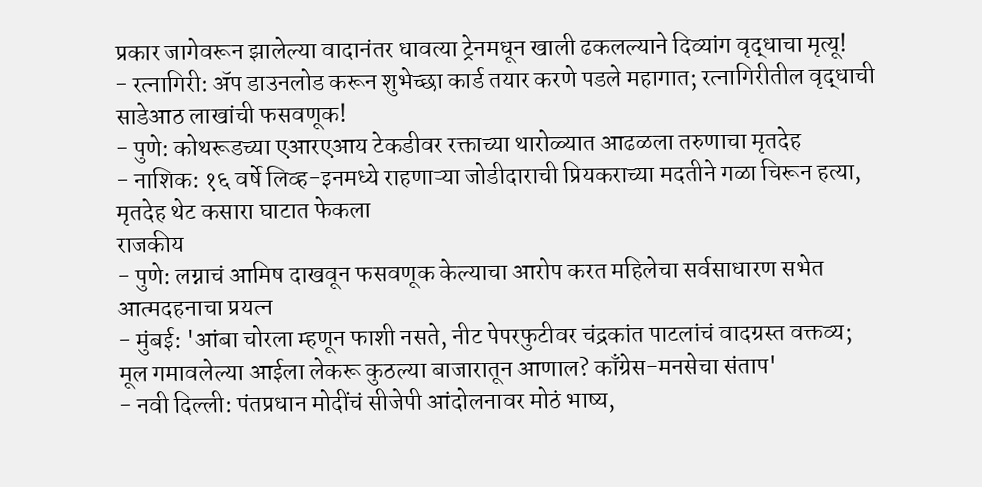प्रकार जागेवरून झालेल्या वादानंतर धावत्या ट्रेनमधून खाली ढकलल्याने दिव्यांग वृद्धाचा मृत्यू!
- रत्नागिरी: ॲप डाउनलोड करून शुभेच्छा कार्ड तयार करणे पडले महागात; रत्नागिरीतील वृद्धाची साडेआठ लाखांची फसवणूक!
- पुणे: कोथरूडच्या एआरएआय टेकडीवर रक्ताच्या थारोळ्यात आढळला तरुणाचा मृतदेह
- नाशिक: १६ वर्षे लिव्ह-इनमध्ये राहणाऱ्या जोडीदाराची प्रियकराच्या मदतीने गळा चिरून हत्या, मृतदेह थेट कसारा घाटात फेकला
राजकीय
- पुणे: लग्नाचं आमिष दाखवून फसवणूक केल्याचा आरोप करत महिलेचा सर्वसाधारण सभेत आत्मदहनाचा प्रयत्न
- मुंबई: 'आंबा चोरला म्हणून फाशी नसते, नीट पेपरफुटीवर चंद्रकांत पाटलांचं वादग्रस्त वक्तव्य; मूल गमावलेल्या आईला लेकरू कुठल्या बाजारातून आणाल? काँग्रेस-मनसेचा संताप'
- नवी दिल्ली: पंतप्रधान मोदींचं सीजेपी आंदोलनावर मोठं भाष्य,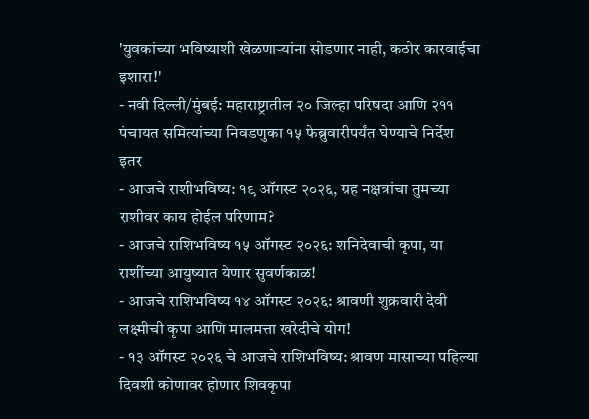'युवकांच्या भविष्याशी खेळणाऱ्यांना सोडणार नाही, कठोर कारवाईचा इशारा!'
- नवी दिल्ली/मुंबई: महाराष्ट्रातील २० जिल्हा परिषदा आणि २११ पंचायत समित्यांच्या निवडणुका १५ फेब्रुवारीपर्यंत घेण्याचे निर्देश
इतर
- आजचे राशीभविष्य: १९ ऑगस्ट २०२६, ग्रह नक्षत्रांचा तुमच्या राशीवर काय होईल परिणाम?
- आजचे राशिभविष्य १५ ऑगस्ट २०२६: शनिदेवाची कृपा, या राशींच्या आयुष्यात येणार सुवर्णकाळ!
- आजचे राशिभविष्य १४ ऑगस्ट २०२६: श्रावणी शुक्रवारी देवी लक्ष्मीची कृपा आणि मालमत्ता खरेदीचे योग!
- १३ ऑगस्ट २०२६ चे आजचे राशिभविष्य: श्रावण मासाच्या पहिल्या दिवशी कोणावर होणार शिवकृपा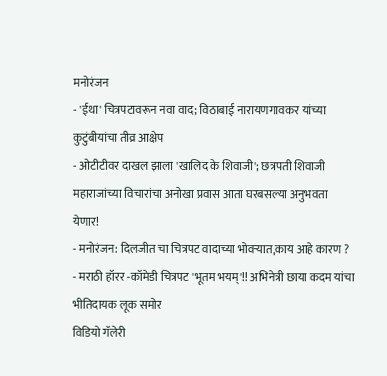मनोरंजन
- 'ईथा' चित्रपटावरून नवा वाद; विठाबाई नारायणगावकर यांच्या कुटुंबीयांचा तीव्र आक्षेप
- ओटीटीवर दाखल झाला 'खालिद के शिवाजी'; छत्रपती शिवाजी महाराजांच्या विचारांचा अनोखा प्रवास आता घरबसल्या अनुभवता येणार!
- मनोरंजन: दिलजीत चा चित्रपट वादाच्या भोवऱ्यात,काय आहे कारण ?
- मराठी हॉरर -कॉमेडी चित्रपट 'भूतम भयम्'!! अभिनेत्री छाया कदम यांचा भीतिदायक लूक समोर
विडियो गॅलेरी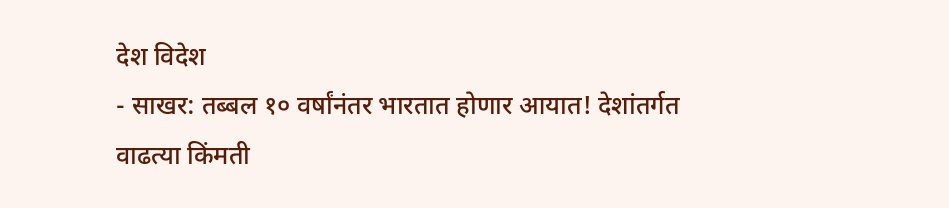देश विदेश
- साखर: तब्बल १० वर्षांनंतर भारतात होणार आयात! देशांतर्गत वाढत्या किंमती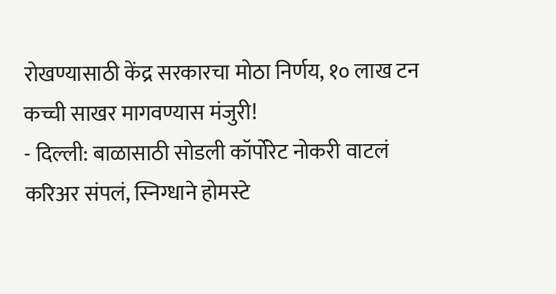रोखण्यासाठी केंद्र सरकारचा मोठा निर्णय, १० लाख टन कच्ची साखर मागवण्यास मंजुरी!
- दिल्ली: बाळासाठी सोडली कॉर्पोरेट नोकरी वाटलं करिअर संपलं, स्निग्धाने होमस्टे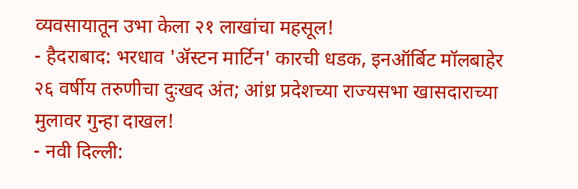व्यवसायातून उभा केला २१ लाखांचा महसूल!
- हैदराबाद: भरधाव 'ॲस्टन मार्टिन' कारची धडक, इनऑर्बिट मॉलबाहेर २६ वर्षीय तरुणीचा दुःखद अंत; आंध्र प्रदेशच्या राज्यसभा खासदाराच्या मुलावर गुन्हा दाखल!
- नवी दिल्ली: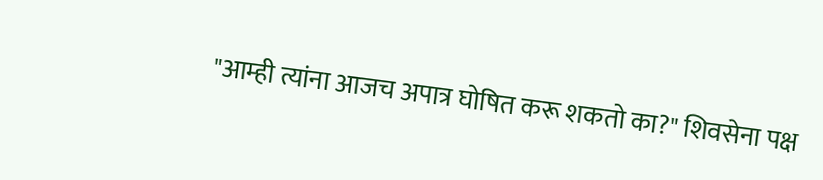"आम्ही त्यांना आजच अपात्र घोषित करू शकतो का?" शिवसेना पक्ष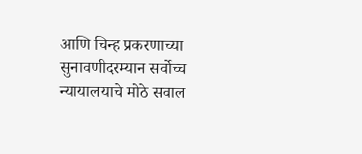आणि चिन्ह प्रकरणाच्या सुनावणीदरम्यान सर्वोच्च न्यायालयाचे मोठे सवाल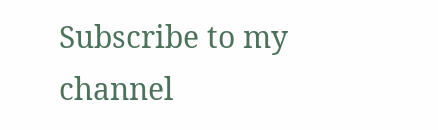Subscribe to my channel